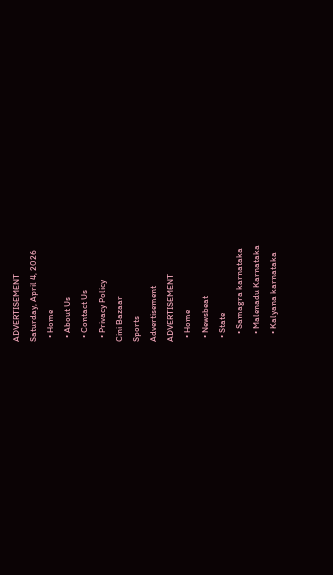ADVERTISEMENT
Saturday, April 4, 2026
  • Home
  • About Us
  • Contact Us
  • Privacy Policy
Cini Bazaar
Sports
Advertisement
ADVERTISEMENT
  • Home
  • Newsbeat
  • State
    • Samagra karnataka
    • Malenadu Karnataka
    • Kalyana karnataka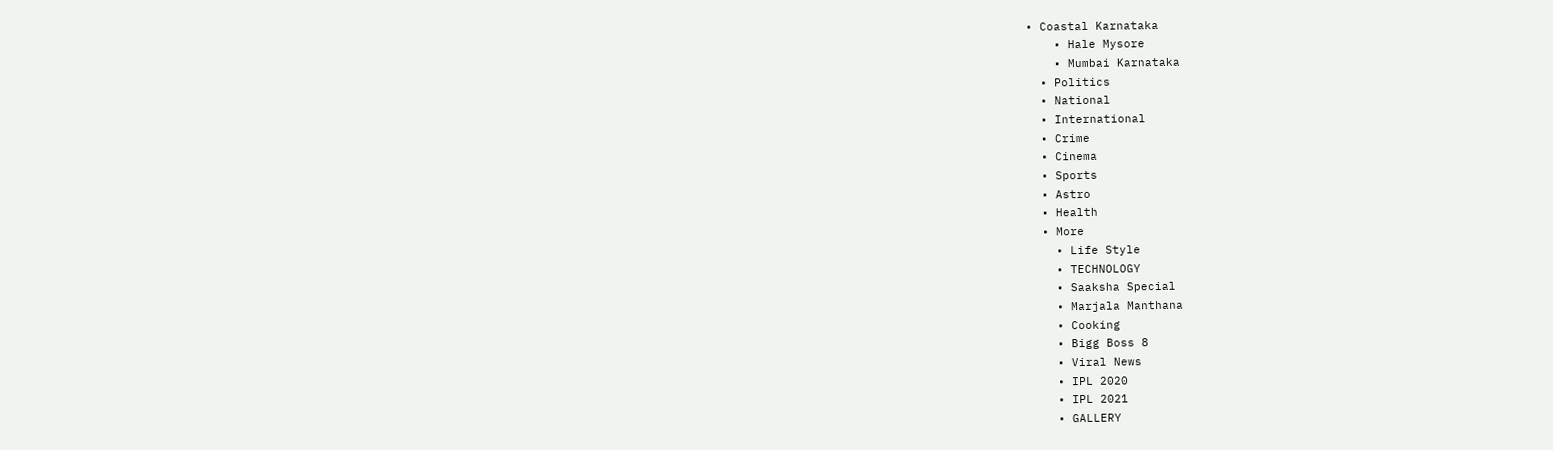• Coastal Karnataka
    • Hale Mysore
    • Mumbai Karnataka
  • Politics
  • National
  • International
  • Crime
  • Cinema
  • Sports
  • Astro
  • Health
  • More
    • Life Style
    • TECHNOLOGY
    • Saaksha Special
    • Marjala Manthana
    • Cooking
    • Bigg Boss 8
    • Viral News
    • IPL 2020
    • IPL 2021
    • GALLERY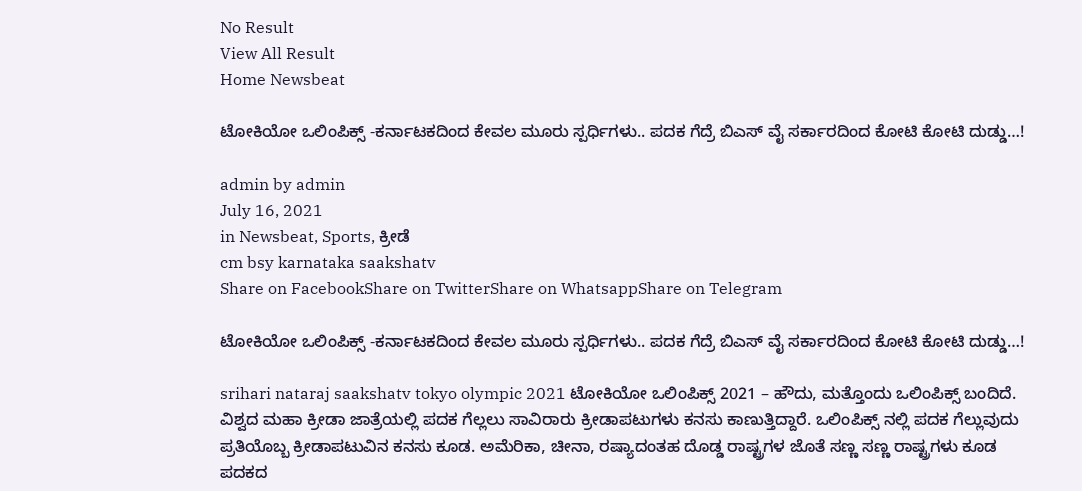No Result
View All Result
Home Newsbeat

ಟೋಕಿಯೋ ಒಲಿಂಪಿಕ್ಸ್ -ಕರ್ನಾಟಕದಿಂದ ಕೇವಲ ಮೂರು ಸ್ಪರ್ಧಿಗಳು.. ಪದಕ ಗೆದ್ರೆ ಬಿಎಸ್ ವೈ ಸರ್ಕಾರದಿಂದ ಕೋಟಿ ಕೋಟಿ ದುಡ್ಡು…!

admin by admin
July 16, 2021
in Newsbeat, Sports, ಕ್ರೀಡೆ
cm bsy karnataka saakshatv
Share on FacebookShare on TwitterShare on WhatsappShare on Telegram

ಟೋಕಿಯೋ ಒಲಿಂಪಿಕ್ಸ್ -ಕರ್ನಾಟಕದಿಂದ ಕೇವಲ ಮೂರು ಸ್ಪರ್ಧಿಗಳು.. ಪದಕ ಗೆದ್ರೆ ಬಿಎಸ್ ವೈ ಸರ್ಕಾರದಿಂದ ಕೋಟಿ ಕೋಟಿ ದುಡ್ಡು…!

srihari nataraj saakshatv tokyo olympic 2021 ಟೋಕಿಯೋ ಒಲಿಂಪಿಕ್ಸ್ 2021 – ಹೌದು, ಮತ್ತೊಂದು ಒಲಿಂಪಿಕ್ಸ್ ಬಂದಿದೆ. ವಿಶ್ವದ ಮಹಾ ಕ್ರೀಡಾ ಜಾತ್ರೆಯಲ್ಲಿ ಪದಕ ಗೆಲ್ಲಲು ಸಾವಿರಾರು ಕ್ರೀಡಾಪಟುಗಳು ಕನಸು ಕಾಣುತ್ತಿದ್ದಾರೆ. ಒಲಿಂಪಿಕ್ಸ್ ನಲ್ಲಿ ಪದಕ ಗೆಲ್ಲುವುದು ಪ್ರತಿಯೊಬ್ಬ ಕ್ರೀಡಾಪಟುವಿನ ಕನಸು ಕೂಡ. ಅಮೆರಿಕಾ, ಚೀನಾ, ರಷ್ಯಾದಂತಹ ದೊಡ್ಡ ರಾಷ್ಟ್ರಗಳ ಜೊತೆ ಸಣ್ಣ ಸಣ್ಣ ರಾಷ್ಟ್ರಗಳು ಕೂಡ ಪದಕದ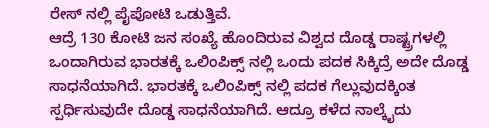ರೇಸ್ ನಲ್ಲಿ ಪೈಪೋಟಿ ಒಡುತ್ತಿವೆ.
ಆದ್ರೆ 130 ಕೋಟಿ ಜನ ಸಂಖ್ಯೆ ಹೊಂದಿರುವ ವಿಶ್ವದ ದೊಡ್ಡ ರಾಷ್ಟ್ರಗಳಲ್ಲಿ ಒಂದಾಗಿರುವ ಭಾರತಕ್ಕೆ ಒಲಿಂಪಿಕ್ಸ್ ನಲ್ಲಿ ಒಂದು ಪದಕ ಸಿಕ್ಕಿದ್ರೆ ಅದೇ ದೊಡ್ಡ ಸಾಧನೆಯಾಗಿದೆ. ಭಾರತಕ್ಕೆ ಒಲಿಂಪಿಕ್ಸ್ ನಲ್ಲಿ ಪದಕ ಗೆಲ್ಲುವುದಕ್ಕಿಂತ ಸ್ಪರ್ಧಿಸುವುದೇ ದೊಡ್ಡ ಸಾಧನೆಯಾಗಿದೆ. ಆದ್ರೂ ಕಳೆದ ನಾಲ್ಕೈದು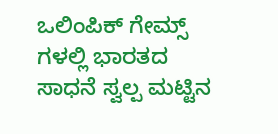ಒಲಿಂಪಿಕ್ ಗೇಮ್ಸ್ ಗಳಲ್ಲಿ ಭಾರತದ ಸಾಧನೆ ಸ್ವಲ್ಪ ಮಟ್ಟಿನ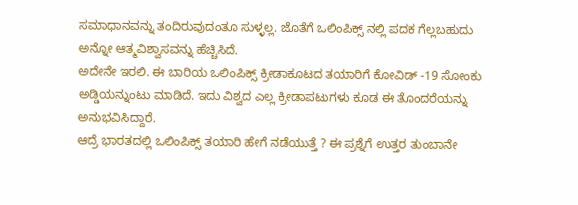ಸಮಾಧಾನವನ್ನು ತಂದಿರುವುದಂತೂ ಸುಳ್ಳಲ್ಲ. ಜೊತೆಗೆ ಒಲಿಂಪಿಕ್ಸ್ ನಲ್ಲಿ ಪದಕ ಗೆಲ್ಲಬಹುದು ಅನ್ನೋ ಆತ್ಮವಿಶ್ವಾಸವನ್ನು ಹೆಚ್ಚಿಸಿದೆ.
ಅದೇನೇ ಇರಲಿ. ಈ ಬಾರಿಯ ಒಲಿಂಪಿಕ್ಸ್ ಕ್ರೀಡಾಕೂಟದ ತಯಾರಿಗೆ ಕೋವಿಡ್ -19 ಸೋಂಕು ಅಡ್ಡಿಯನ್ನುಂಟು ಮಾಡಿದೆ. ಇದು ವಿಶ್ವದ ಎಲ್ಲ ಕ್ರೀಡಾಪಟುಗಳು ಕೂಡ ಈ ತೊಂದರೆಯನ್ನು ಅನುಭವಿಸಿದ್ದಾರೆ.
ಆದ್ರೆ ಭಾರತದಲ್ಲಿ ಒಲಿಂಪಿಕ್ಸ್ ತಯಾರಿ ಹೇಗೆ ನಡೆಯುತ್ತೆ ? ಈ ಪ್ರಶ್ನೆಗೆ ಉತ್ತರ ತುಂಬಾನೇ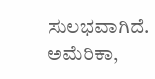ಸುಲಭವಾಗಿದೆ. ಅಮೆರಿಕಾ,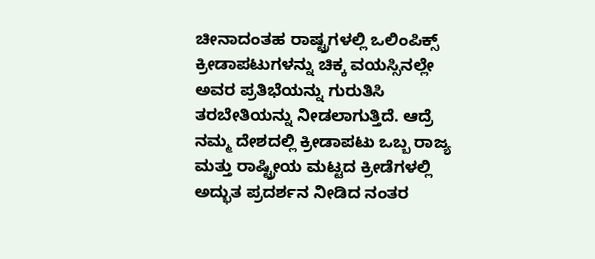ಚೀನಾದಂತಹ ರಾಷ್ಟ್ರಗಳಲ್ಲಿ ಒಲಿಂಪಿಕ್ಸ್ ಕ್ರೀಡಾಪಟುಗಳನ್ನು ಚಿಕ್ಕ ವಯಸ್ಸಿನಲ್ಲೇ ಅವರ ಪ್ರತಿಭೆಯನ್ನು ಗುರುತಿಸಿ ತರಬೇತಿಯನ್ನು ನೀಡಲಾಗುತ್ತಿದೆ. ಆದ್ರೆ ನಮ್ಮ ದೇಶದಲ್ಲಿ ಕ್ರೀಡಾಪಟು ಒಬ್ಬ ರಾಜ್ಯ ಮತ್ತು ರಾಷ್ಟ್ರೀಯ ಮಟ್ಟದ ಕ್ರೀಡೆಗಳಲ್ಲಿ ಅದ್ಭುತ ಪ್ರದರ್ಶನ ನೀಡಿದ ನಂತರ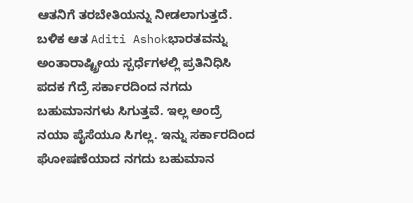ಆತನಿಗೆ ತರಬೇತಿಯನ್ನು ನೀಡಲಾಗುತ್ತದೆ. ಬಳಿಕ ಆತ Aditi Ashokಭಾರತವನ್ನು ಅಂತಾರಾಷ್ಟ್ರೀಯ ಸ್ಪರ್ಧೆಗಳಲ್ಲಿ ಪ್ರತಿನಿಧಿಸಿ ಪದಕ ಗೆದ್ರೆ ಸರ್ಕಾರದಿಂದ ನಗದು ಬಹುಮಾನಗಳು ಸಿಗುತ್ತವೆ. ಇಲ್ಲ ಅಂದ್ರೆ ನಯಾ ಪೈಸೆಯೂ ಸಿಗಲ್ಲ. ಇನ್ನು ಸರ್ಕಾರದಿಂದ ಘೋಷಣೆಯಾದ ನಗದು ಬಹುಮಾನ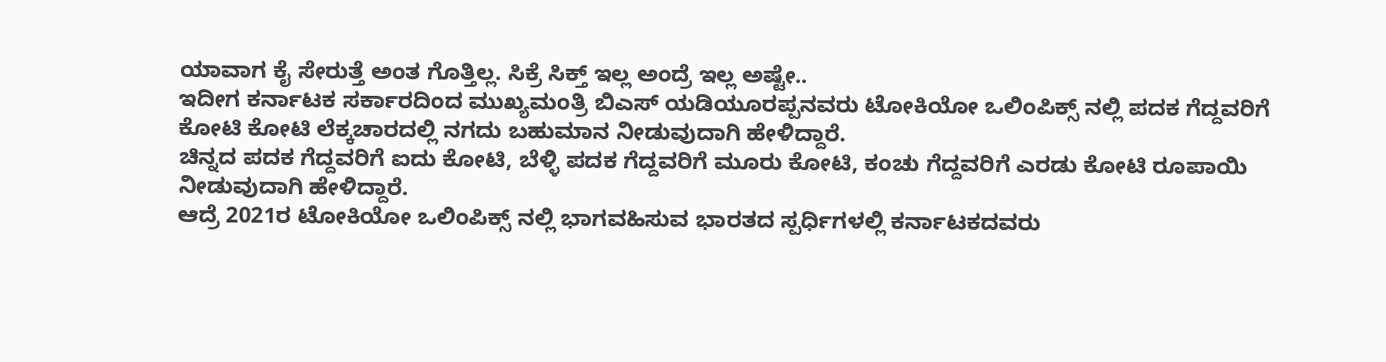ಯಾವಾಗ ಕೈ ಸೇರುತ್ತೆ ಅಂತ ಗೊತ್ತಿಲ್ಲ. ಸಿಕ್ರೆ ಸಿಕ್ತ್ ಇಲ್ಲ ಅಂದ್ರೆ ಇಲ್ಲ ಅಷ್ಟೇ..
ಇದೀಗ ಕರ್ನಾಟಕ ಸರ್ಕಾರದಿಂದ ಮುಖ್ಯಮಂತ್ರಿ ಬಿಎಸ್ ಯಡಿಯೂರಪ್ಪನವರು ಟೋಕಿಯೋ ಒಲಿಂಪಿಕ್ಸ್ ನಲ್ಲಿ ಪದಕ ಗೆದ್ದವರಿಗೆ ಕೋಟಿ ಕೋಟಿ ಲೆಕ್ಕಚಾರದಲ್ಲಿ ನಗದು ಬಹುಮಾನ ನೀಡುವುದಾಗಿ ಹೇಳಿದ್ದಾರೆ.
ಚಿನ್ನದ ಪದಕ ಗೆದ್ದವರಿಗೆ ಐದು ಕೋಟಿ, ಬೆಳ್ಳಿ ಪದಕ ಗೆದ್ದವರಿಗೆ ಮೂರು ಕೋಟಿ, ಕಂಚು ಗೆದ್ದವರಿಗೆ ಎರಡು ಕೋಟಿ ರೂಪಾಯಿ ನೀಡುವುದಾಗಿ ಹೇಳಿದ್ದಾರೆ.
ಆದ್ರೆ 2021ರ ಟೋಕಿಯೋ ಒಲಿಂಪಿಕ್ಸ್ ನಲ್ಲಿ ಭಾಗವಹಿಸುವ ಭಾರತದ ಸ್ಪರ್ಧಿಗಳಲ್ಲಿ ಕರ್ನಾಟಕದವರು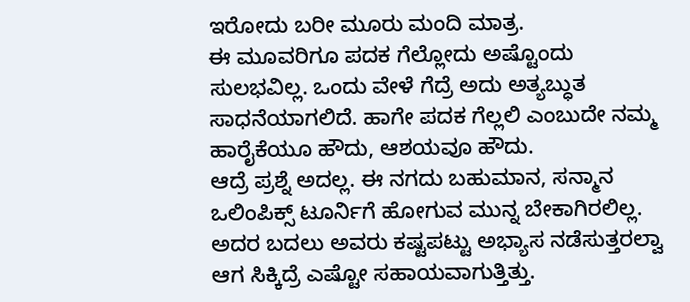ಇರೋದು ಬರೀ ಮೂರು ಮಂದಿ ಮಾತ್ರ.
ಈ ಮೂವರಿಗೂ ಪದಕ ಗೆಲ್ಲೋದು ಅಷ್ಟೊಂದು ಸುಲಭವಿಲ್ಲ. ಒಂದು ವೇಳೆ ಗೆದ್ರೆ ಅದು ಅತ್ಯಬ್ಧುತ ಸಾಧನೆಯಾಗಲಿದೆ. ಹಾಗೇ ಪದಕ ಗೆಲ್ಲಲಿ ಎಂಬುದೇ ನಮ್ಮ ಹಾರೈಕೆಯೂ ಹೌದು, ಆಶಯವೂ ಹೌದು.
ಆದ್ರೆ ಪ್ರಶ್ನೆ ಅದಲ್ಲ. ಈ ನಗದು ಬಹುಮಾನ, ಸನ್ಮಾನ ಒಲಿಂಪಿಕ್ಸ್ ಟೂರ್ನಿಗೆ ಹೋಗುವ ಮುನ್ನ ಬೇಕಾಗಿರಲಿಲ್ಲ. ಅದರ ಬದಲು ಅವರು ಕಷ್ಟಪಟ್ಟು ಅಭ್ಯಾಸ ನಡೆಸುತ್ತರಲ್ವಾ ಆಗ ಸಿಕ್ಕಿದ್ರೆ ಎಷ್ಟೋ ಸಹಾಯವಾಗುತ್ತಿತ್ತು.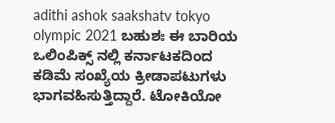adithi ashok saakshatv tokyo olympic 2021 ಬಹುಶಃ ಈ ಬಾರಿಯ ಒಲಿಂಪಿಕ್ಸ್ ನಲ್ಲಿ ಕರ್ನಾಟಕದಿಂದ ಕಡಿಮೆ ಸಂಖ್ಯೆಯ ಕ್ರೀಡಾಪಟುಗಳು ಭಾಗವಹಿಸುತ್ತಿದ್ದಾರೆ. ಟೋಕಿಯೋ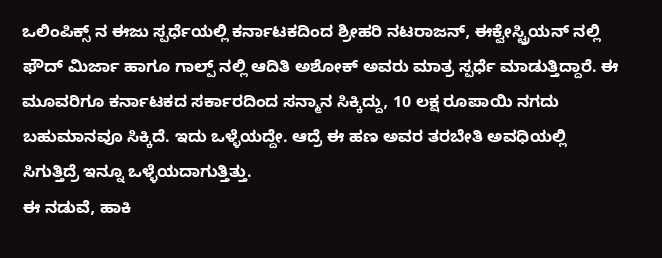ಒಲಿಂಪಿಕ್ಸ್ ನ ಈಜು ಸ್ಪರ್ಧೆಯಲ್ಲಿ ಕರ್ನಾಟಕದಿಂದ ಶ್ರೀಹರಿ ನಟರಾಜನ್, ಈಕ್ವೇಸ್ಟ್ರಿಯನ್ ನಲ್ಲಿ ಫೌದ್ ಮಿರ್ಜಾ ಹಾಗೂ ಗಾಲ್ಪ್ ನಲ್ಲಿ ಆದಿತಿ ಅಶೋಕ್ ಅವರು ಮಾತ್ರ ಸ್ಪರ್ಧೆ ಮಾಡುತ್ತಿದ್ದಾರೆ. ಈ ಮೂವರಿಗೂ ಕರ್ನಾಟಕದ ಸರ್ಕಾರದಿಂದ ಸನ್ಮಾನ ಸಿಕ್ಕಿದ್ದು, 10 ಲಕ್ಷ ರೂಪಾಯಿ ನಗದು ಬಹುಮಾನವೂ ಸಿಕ್ಕಿದೆ. ಇದು ಒಳ್ಳೆಯದ್ದೇ. ಆದ್ರೆ ಈ ಹಣ ಅವರ ತರಬೇತಿ ಅವಧಿಯಲ್ಲಿ ಸಿಗುತ್ತಿದ್ರೆ ಇನ್ನೂ ಒಳ್ಳೆಯದಾಗುತ್ತಿತ್ತು.
ಈ ನಡುವೆ, ಹಾಕಿ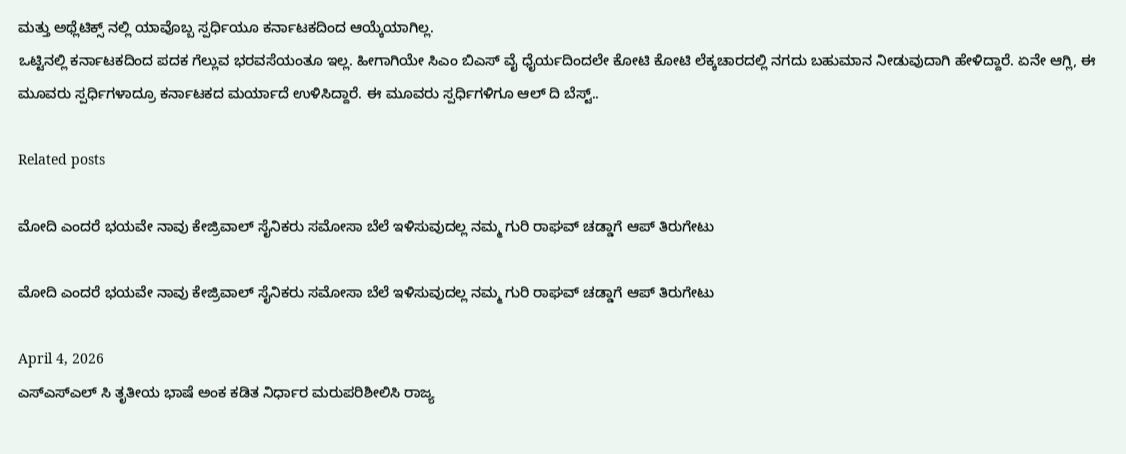ಮತ್ತು ಅಥ್ಲೆಟಿಕ್ಸ್ ನಲ್ಲಿ ಯಾವೊಬ್ಬ ಸ್ಪರ್ಧಿಯೂ ಕರ್ನಾಟಕದಿಂದ ಆಯ್ಕೆಯಾಗಿಲ್ಲ.
ಒಟ್ಟಿನಲ್ಲಿ ಕರ್ನಾಟಕದಿಂದ ಪದಕ ಗೆಲ್ಲುವ ಭರವಸೆಯಂತೂ ಇಲ್ಲ. ಹೀಗಾಗಿಯೇ ಸಿಎಂ ಬಿಎಸ್ ವೈ ಧೈರ್ಯದಿಂದಲೇ ಕೋಟಿ ಕೋಟಿ ಲೆಕ್ಕಚಾರದಲ್ಲಿ ನಗದು ಬಹುಮಾನ ನೀಡುವುದಾಗಿ ಹೇಳಿದ್ದಾರೆ. ಏನೇ ಆಗ್ಲಿ, ಈ ಮೂವರು ಸ್ಪರ್ಧಿಗಳಾದ್ರೂ ಕರ್ನಾಟಕದ ಮರ್ಯಾದೆ ಉಳಿಸಿದ್ದಾರೆ. ಈ ಮೂವರು ಸ್ಪರ್ಧಿಗಳಿಗೂ ಆಲ್ ದಿ ಬೆಸ್ಟ್..

Related posts

ಮೋದಿ ಎಂದರೆ ಭಯವೇ ನಾವು ಕೇಜ್ರಿವಾಲ್ ಸೈನಿಕರು ಸಮೋಸಾ ಬೆಲೆ ಇಳಿಸುವುದಲ್ಲ ನಮ್ಮ ಗುರಿ ರಾಘವ್ ಚಡ್ಡಾಗೆ ಆಪ್ ತಿರುಗೇಟು

ಮೋದಿ ಎಂದರೆ ಭಯವೇ ನಾವು ಕೇಜ್ರಿವಾಲ್ ಸೈನಿಕರು ಸಮೋಸಾ ಬೆಲೆ ಇಳಿಸುವುದಲ್ಲ ನಮ್ಮ ಗುರಿ ರಾಘವ್ ಚಡ್ಡಾಗೆ ಆಪ್ ತಿರುಗೇಟು

April 4, 2026
ಎಸ್ಎಸ್ಎಲ್ ಸಿ ತೃತೀಯ ಭಾಷೆ ಅಂಕ ಕಡಿತ ನಿರ್ಧಾರ ಮರುಪರಿಶೀಲಿಸಿ ರಾಜ್ಯ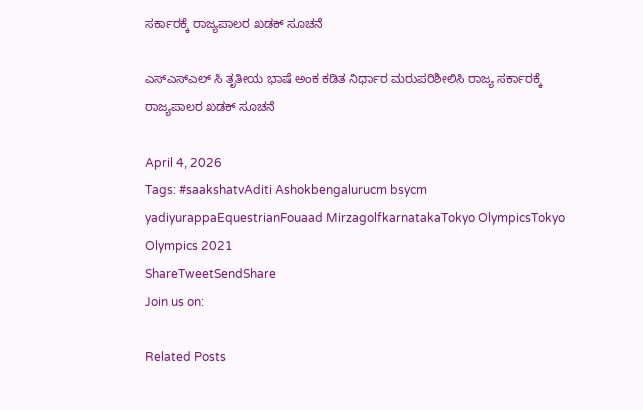ಸರ್ಕಾರಕ್ಕೆ ರಾಜ್ಯಪಾಲರ ಖಡಕ್ ಸೂಚನೆ

ಎಸ್ಎಸ್ಎಲ್ ಸಿ ತೃತೀಯ ಭಾಷೆ ಅಂಕ ಕಡಿತ ನಿರ್ಧಾರ ಮರುಪರಿಶೀಲಿಸಿ ರಾಜ್ಯ ಸರ್ಕಾರಕ್ಕೆ ರಾಜ್ಯಪಾಲರ ಖಡಕ್ ಸೂಚನೆ

April 4, 2026
Tags: #saakshatvAditi Ashokbengalurucm bsycm yadiyurappaEquestrianFouaad MirzagolfkarnatakaTokyo OlympicsTokyo Olympics 2021
ShareTweetSendShare
Join us on:

Related Posts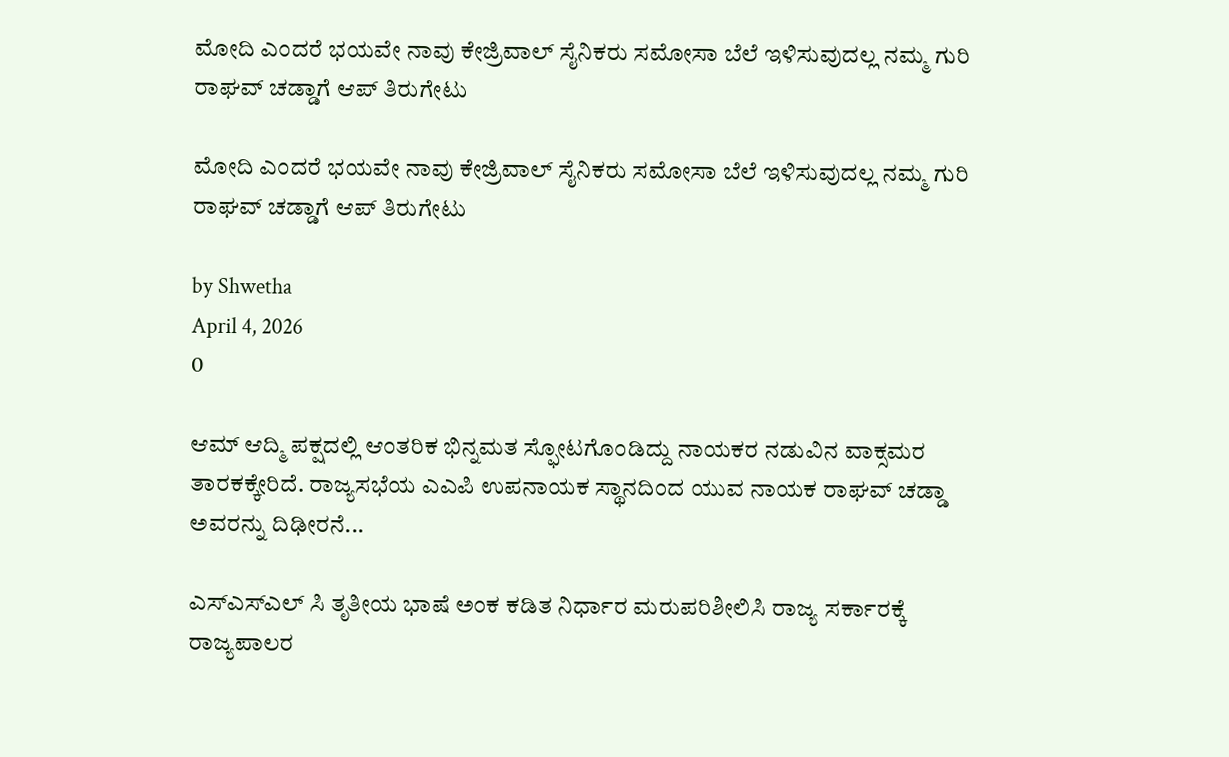ಮೋದಿ ಎಂದರೆ ಭಯವೇ ನಾವು ಕೇಜ್ರಿವಾಲ್ ಸೈನಿಕರು ಸಮೋಸಾ ಬೆಲೆ ಇಳಿಸುವುದಲ್ಲ ನಮ್ಮ ಗುರಿ ರಾಘವ್ ಚಡ್ಡಾಗೆ ಆಪ್ ತಿರುಗೇಟು

ಮೋದಿ ಎಂದರೆ ಭಯವೇ ನಾವು ಕೇಜ್ರಿವಾಲ್ ಸೈನಿಕರು ಸಮೋಸಾ ಬೆಲೆ ಇಳಿಸುವುದಲ್ಲ ನಮ್ಮ ಗುರಿ ರಾಘವ್ ಚಡ್ಡಾಗೆ ಆಪ್ ತಿರುಗೇಟು

by Shwetha
April 4, 2026
0

ಆಮ್ ಆದ್ಮಿ ಪಕ್ಷದಲ್ಲಿ ಆಂತರಿಕ ಭಿನ್ನಮತ ಸ್ಫೋಟಗೊಂಡಿದ್ದು ನಾಯಕರ ನಡುವಿನ ವಾಕ್ಸಮರ ತಾರಕಕ್ಕೇರಿದೆ. ರಾಜ್ಯಸಭೆಯ ಎಎಪಿ ಉಪನಾಯಕ ಸ್ಥಾನದಿಂದ ಯುವ ನಾಯಕ ರಾಘವ್ ಚಡ್ಡಾ ಅವರನ್ನು ದಿಢೀರನೆ...

ಎಸ್ಎಸ್ಎಲ್ ಸಿ ತೃತೀಯ ಭಾಷೆ ಅಂಕ ಕಡಿತ ನಿರ್ಧಾರ ಮರುಪರಿಶೀಲಿಸಿ ರಾಜ್ಯ ಸರ್ಕಾರಕ್ಕೆ ರಾಜ್ಯಪಾಲರ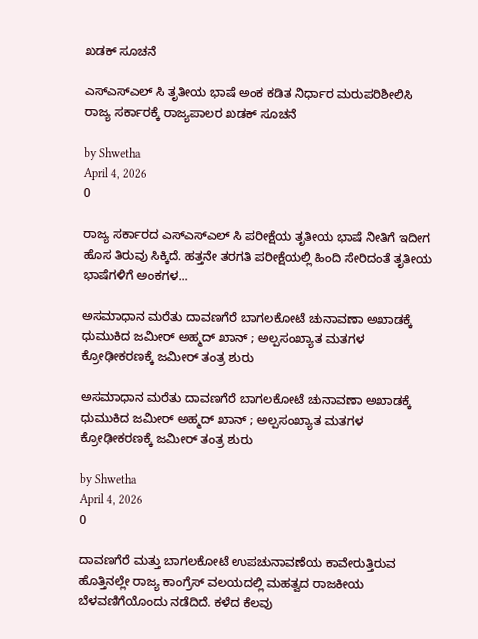ಖಡಕ್ ಸೂಚನೆ

ಎಸ್ಎಸ್ಎಲ್ ಸಿ ತೃತೀಯ ಭಾಷೆ ಅಂಕ ಕಡಿತ ನಿರ್ಧಾರ ಮರುಪರಿಶೀಲಿಸಿ ರಾಜ್ಯ ಸರ್ಕಾರಕ್ಕೆ ರಾಜ್ಯಪಾಲರ ಖಡಕ್ ಸೂಚನೆ

by Shwetha
April 4, 2026
0

ರಾಜ್ಯ ಸರ್ಕಾರದ ಎಸ್ಎಸ್ಎಲ್ ಸಿ ಪರೀಕ್ಷೆಯ ತೃತೀಯ ಭಾಷೆ ನೀತಿಗೆ ಇದೀಗ ಹೊಸ ತಿರುವು ಸಿಕ್ಕಿದೆ. ಹತ್ತನೇ ತರಗತಿ ಪರೀಕ್ಷೆಯಲ್ಲಿ ಹಿಂದಿ ಸೇರಿದಂತೆ ತೃತೀಯ ಭಾಷೆಗಳಿಗೆ ಅಂಕಗಳ...

ಅಸಮಾಧಾನ ಮರೆತು ದಾವಣಗೆರೆ ಬಾಗಲಕೋಟೆ ಚುನಾವಣಾ ಅಖಾಡಕ್ಕೆ ಧುಮುಕಿದ ಜಮೀರ್ ಅಹ್ಮದ್ ಖಾನ್ ; ಅಲ್ಪಸಂಖ್ಯಾತ ಮತಗಳ ಕ್ರೋಢೀಕರಣಕ್ಕೆ ಜಮೀರ್ ತಂತ್ರ ಶುರು

ಅಸಮಾಧಾನ ಮರೆತು ದಾವಣಗೆರೆ ಬಾಗಲಕೋಟೆ ಚುನಾವಣಾ ಅಖಾಡಕ್ಕೆ ಧುಮುಕಿದ ಜಮೀರ್ ಅಹ್ಮದ್ ಖಾನ್ ; ಅಲ್ಪಸಂಖ್ಯಾತ ಮತಗಳ ಕ್ರೋಢೀಕರಣಕ್ಕೆ ಜಮೀರ್ ತಂತ್ರ ಶುರು

by Shwetha
April 4, 2026
0

ದಾವಣಗೆರೆ ಮತ್ತು ಬಾಗಲಕೋಟೆ ಉಪಚುನಾವಣೆಯ ಕಾವೇರುತ್ತಿರುವ ಹೊತ್ತಿನಲ್ಲೇ ರಾಜ್ಯ ಕಾಂಗ್ರೆಸ್ ವಲಯದಲ್ಲಿ ಮಹತ್ವದ ರಾಜಕೀಯ ಬೆಳವಣಿಗೆಯೊಂದು ನಡೆದಿದೆ. ಕಳೆದ ಕೆಲವು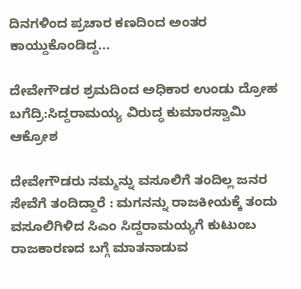ದಿನಗಳಿಂದ ಪ್ರಚಾರ ಕಣದಿಂದ ಅಂತರ ಕಾಯ್ದುಕೊಂಡಿದ್ದ...

ದೇವೇಗೌಡರ ಶ್ರಮದಿಂದ ಅಧಿಕಾರ ಉಂಡು ದ್ರೋಹ ಬಗೆದ್ರಿ:ಸಿದ್ದರಾಮಯ್ಯ ವಿರುದ್ಧ ಕುಮಾರಸ್ವಾಮಿ ಆಕ್ರೋಶ

ದೇವೇಗೌಡರು ನಮ್ಮನ್ನು ವಸೂಲಿಗೆ ತಂದಿಲ್ಲ ಜನರ ಸೇವೆಗೆ ತಂದಿದ್ದಾರೆ : ಮಗನನ್ನು ರಾಜಕೀಯಕ್ಕೆ ತಂದು ವಸೂಲಿಗಿಳಿದ ಸಿಎಂ ಸಿದ್ದರಾಮಯ್ಯಗೆ ಕುಟುಂಬ ರಾಜಕಾರಣದ ಬಗ್ಗೆ ಮಾತನಾಡುವ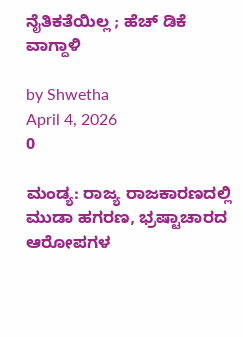ನೈತಿಕತೆಯಿಲ್ಲ ; ಹೆಚ್ ಡಿಕೆ ವಾಗ್ದಾಳಿ

by Shwetha
April 4, 2026
0

ಮಂಡ್ಯ: ರಾಜ್ಯ ರಾಜಕಾರಣದಲ್ಲಿ ಮುಡಾ ಹಗರಣ, ಭ್ರಷ್ಟಾಚಾರದ ಆರೋಪಗಳ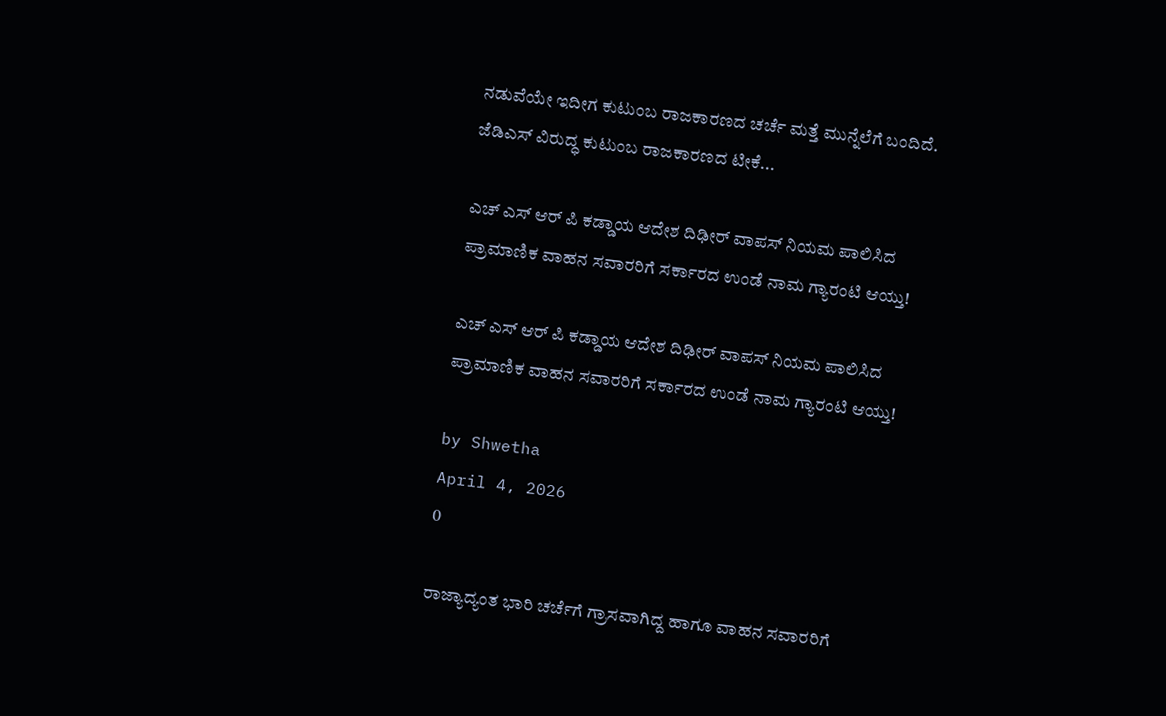ನಡುವೆಯೇ ಇದೀಗ ಕುಟುಂಬ ರಾಜಕಾರಣದ ಚರ್ಚೆ ಮತ್ತೆ ಮುನ್ನೆಲೆಗೆ ಬಂದಿದೆ. ಜೆಡಿಎಸ್ ವಿರುದ್ಧ ಕುಟುಂಬ ರಾಜಕಾರಣದ ಟೀಕೆ...

ಎಚ್ ಎಸ್ ಆರ್ ಪಿ ಕಡ್ಡಾಯ ಆದೇಶ ದಿಢೀರ್ ವಾಪಸ್ ನಿಯಮ ಪಾಲಿಸಿದ ಪ್ರಾಮಾಣಿಕ ವಾಹನ ಸವಾರರಿಗೆ ಸರ್ಕಾರದ ಉಂಡೆ ನಾಮ ಗ್ಯಾರಂಟಿ ಆಯ್ತು!

ಎಚ್ ಎಸ್ ಆರ್ ಪಿ ಕಡ್ಡಾಯ ಆದೇಶ ದಿಢೀರ್ ವಾಪಸ್ ನಿಯಮ ಪಾಲಿಸಿದ ಪ್ರಾಮಾಣಿಕ ವಾಹನ ಸವಾರರಿಗೆ ಸರ್ಕಾರದ ಉಂಡೆ ನಾಮ ಗ್ಯಾರಂಟಿ ಆಯ್ತು!

by Shwetha
April 4, 2026
0

ರಾಜ್ಯಾದ್ಯಂತ ಭಾರಿ ಚರ್ಚೆಗೆ ಗ್ರಾಸವಾಗಿದ್ದ ಹಾಗೂ ವಾಹನ ಸವಾರರಿಗೆ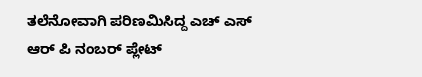ತಲೆನೋವಾಗಿ ಪರಿಣಮಿಸಿದ್ದ ಎಚ್ ಎಸ್ ಆರ್ ಪಿ ನಂಬರ್ ಪ್ಲೇಟ್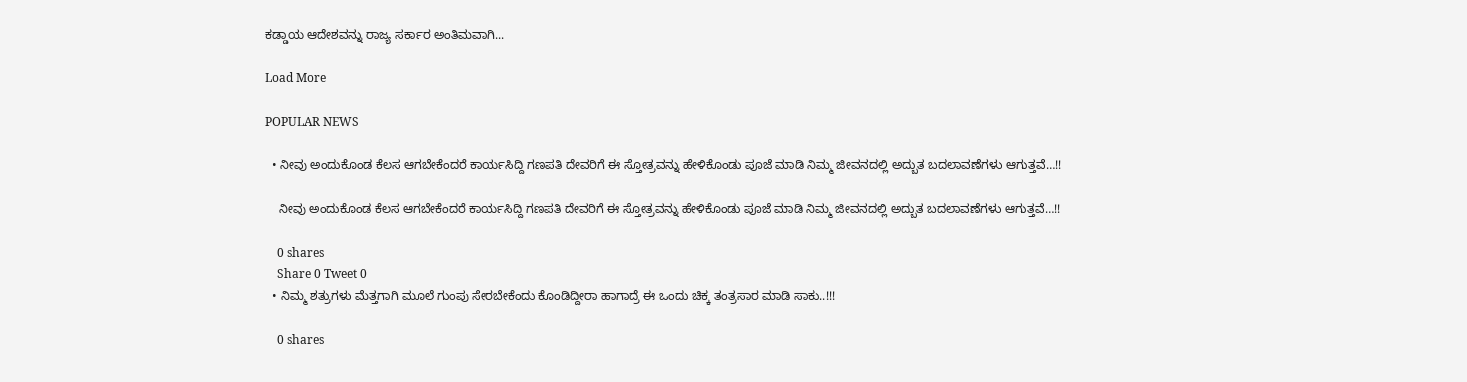ಕಡ್ಡಾಯ ಆದೇಶವನ್ನು ರಾಜ್ಯ ಸರ್ಕಾರ ಅಂತಿಮವಾಗಿ...

Load More

POPULAR NEWS

  • ನೀವು ಅಂದುಕೊಂಡ ಕೆಲಸ ಆಗಬೇಕೆಂದರೆ ಕಾರ್ಯಸಿದ್ದಿ ಗಣಪತಿ ದೇವರಿಗೆ ಈ ಸ್ತೋತ್ರವನ್ನು ಹೇಳಿಕೊಂಡು ಪೂಜೆ ಮಾಡಿ ನಿಮ್ಮ ಜೀವನದಲ್ಲಿ ಅದ್ಬುತ ಬದಲಾವಣೆಗಳು ಆಗುತ್ತವೆ…!!

    ನೀವು ಅಂದುಕೊಂಡ ಕೆಲಸ ಆಗಬೇಕೆಂದರೆ ಕಾರ್ಯಸಿದ್ದಿ ಗಣಪತಿ ದೇವರಿಗೆ ಈ ಸ್ತೋತ್ರವನ್ನು ಹೇಳಿಕೊಂಡು ಪೂಜೆ ಮಾಡಿ ನಿಮ್ಮ ಜೀವನದಲ್ಲಿ ಅದ್ಬುತ ಬದಲಾವಣೆಗಳು ಆಗುತ್ತವೆ…!!

    0 shares
    Share 0 Tweet 0
  • ನಿಮ್ಮ ಶತ್ರುಗಳು ಮೆತ್ತಗಾಗಿ ಮೂಲೆ ಗುಂಪು ಸೇರಬೇಕೆಂದು ಕೊಂಡಿದ್ದೀರಾ ಹಾಗಾದ್ರೆ ಈ ಒಂದು ಚಿಕ್ಕ ತಂತ್ರಸಾರ ಮಾಡಿ ಸಾಕು..!!!

    0 shares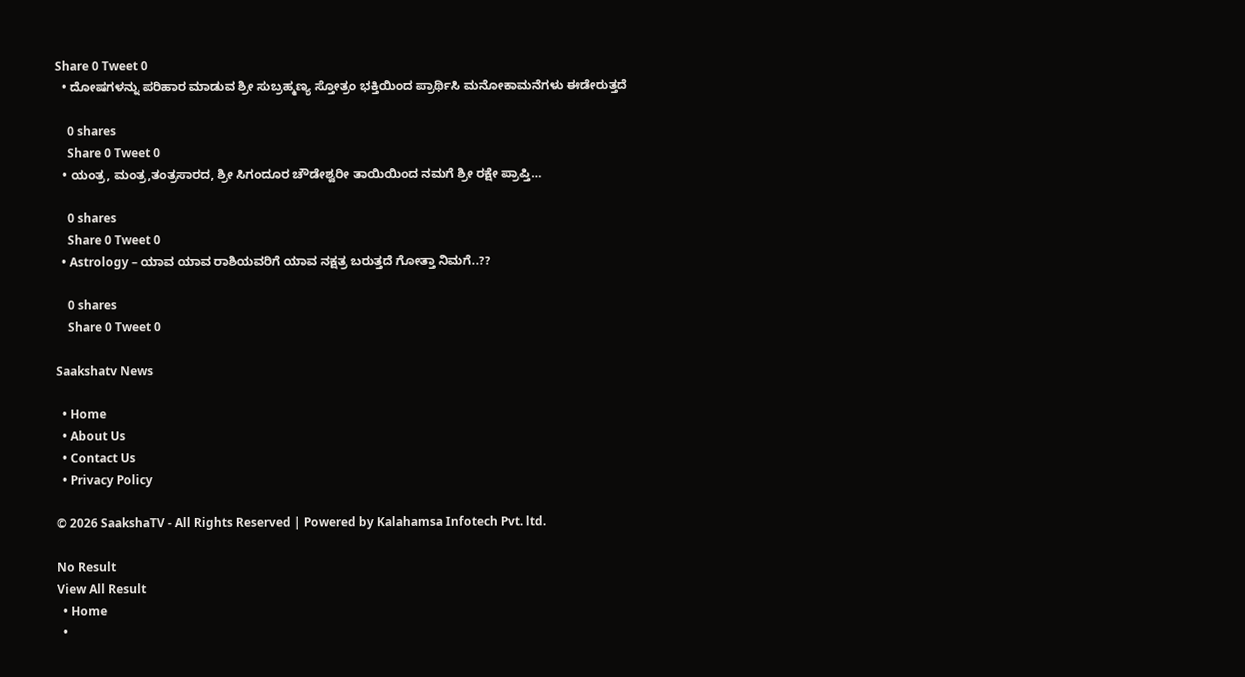Share 0 Tweet 0
  • ದೋಷಗಳನ್ನು ಪರಿಹಾರ ಮಾಡುವ ಶ್ರೀ ಸುಬ್ರಹ್ಮಣ್ಯ ಸ್ತೋತ್ರಂ ಭಕ್ತಿಯಿಂದ ಪ್ರಾರ್ಥಿಸಿ ಮನೋಕಾಮನೆಗಳು ಈಡೇರುತ್ತದೆ

    0 shares
    Share 0 Tweet 0
  • ಯಂತ್ರ, ಮಂತ್ರ,ತಂತ್ರಸಾರದ, ಶ್ರೀ ಸಿಗಂದೂರ ಚೌಡೇಶ್ವರೀ ತಾಯಿಯಿಂದ ನಮಗೆ ಶ್ರೀ ರಕ್ಷೇ ಪ್ರಾಪ್ತಿ…

    0 shares
    Share 0 Tweet 0
  • Astrology – ಯಾವ ಯಾವ ರಾಶಿಯವರಿಗೆ ಯಾವ ನಕ್ಷತ್ರ ಬರುತ್ತದೆ ಗೋತ್ತಾ ನಿಮಗೆ..??

    0 shares
    Share 0 Tweet 0

Saakshatv News

  • Home
  • About Us
  • Contact Us
  • Privacy Policy

© 2026 SaakshaTV - All Rights Reserved | Powered by Kalahamsa Infotech Pvt. ltd.

No Result
View All Result
  • Home
  •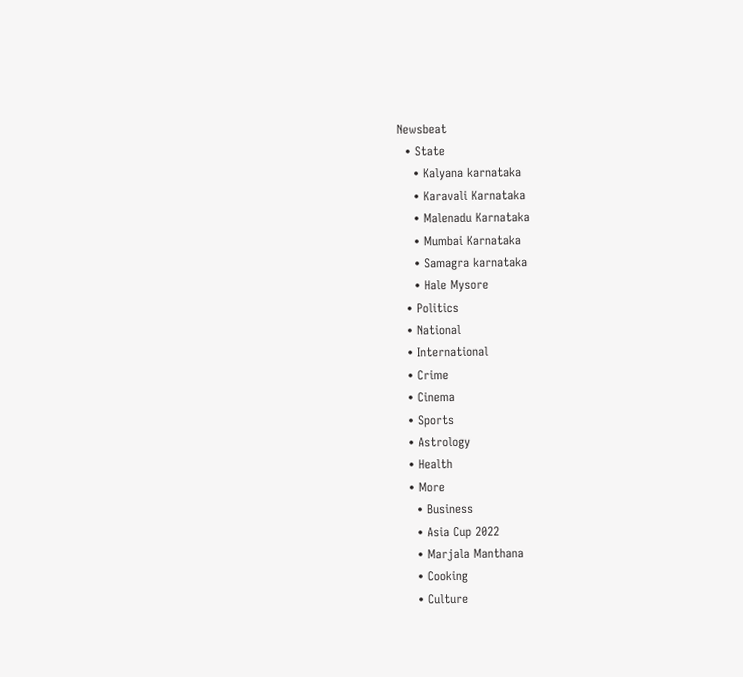Newsbeat
  • State
    • Kalyana karnataka
    • Karavali Karnataka
    • Malenadu Karnataka
    • Mumbai Karnataka
    • Samagra karnataka
    • Hale Mysore
  • Politics
  • National
  • International
  • Crime
  • Cinema
  • Sports
  • Astrology
  • Health
  • More
    • Business
    • Asia Cup 2022
    • Marjala Manthana
    • Cooking
    • Culture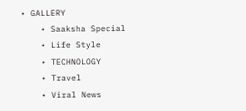• GALLERY
    • Saaksha Special
    • Life Style
    • TECHNOLOGY
    • Travel
    • Viral News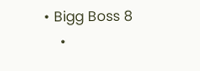• Bigg Boss 8
    •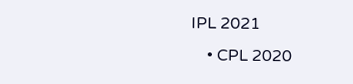IPL 2021
    • CPL 2020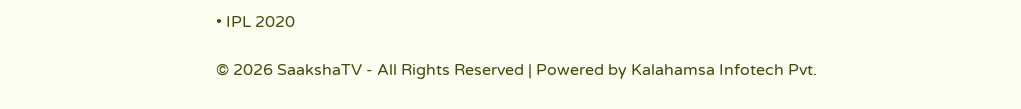• IPL 2020

© 2026 SaakshaTV - All Rights Reserved | Powered by Kalahamsa Infotech Pvt.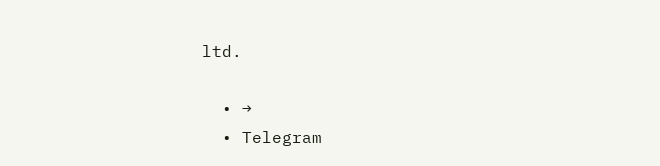ltd.

  • →
  • Telegram